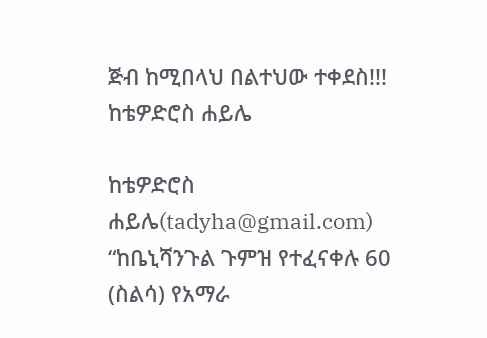ጅብ ከሚበላህ በልተህው ተቀደስ!!! ከቴዎድሮስ ሐይሌ

ከቴዎድሮስ ሐይሌ(tadyha@gmail.com)
“ከቤኒሻንጉል ጉምዝ የተፈናቀሉ 60 (ስልሳ) የአማራ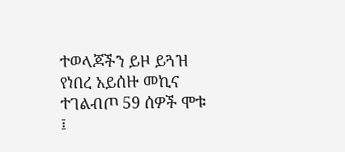ተወላጆችን ይዞ ይጓዝ የነበረ አይሰዙ መኪና ተገልብጦ 59 ሰዎች ሞቱ ፤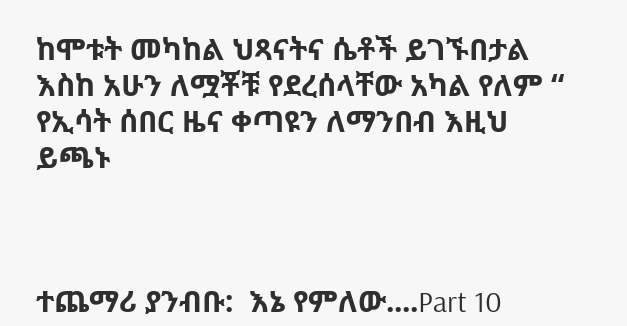ከሞቱት መካከል ህጻናትና ሴቶች ይገኙበታል እስከ አሁን ለሟቾቹ የደረሰላቸው አካል የለም “ የኢሳት ሰበር ዜና ቀጣዩን ለማንበብ እዚህ ይጫኑ



ተጨማሪ ያንብቡ:  እኔ የምለው....Part 10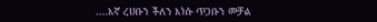....እኛ ረሀቡን ችለን እነሱ ጥጋቡን መቻል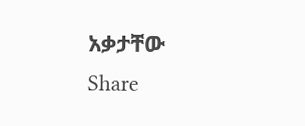አቃታቸው
Share